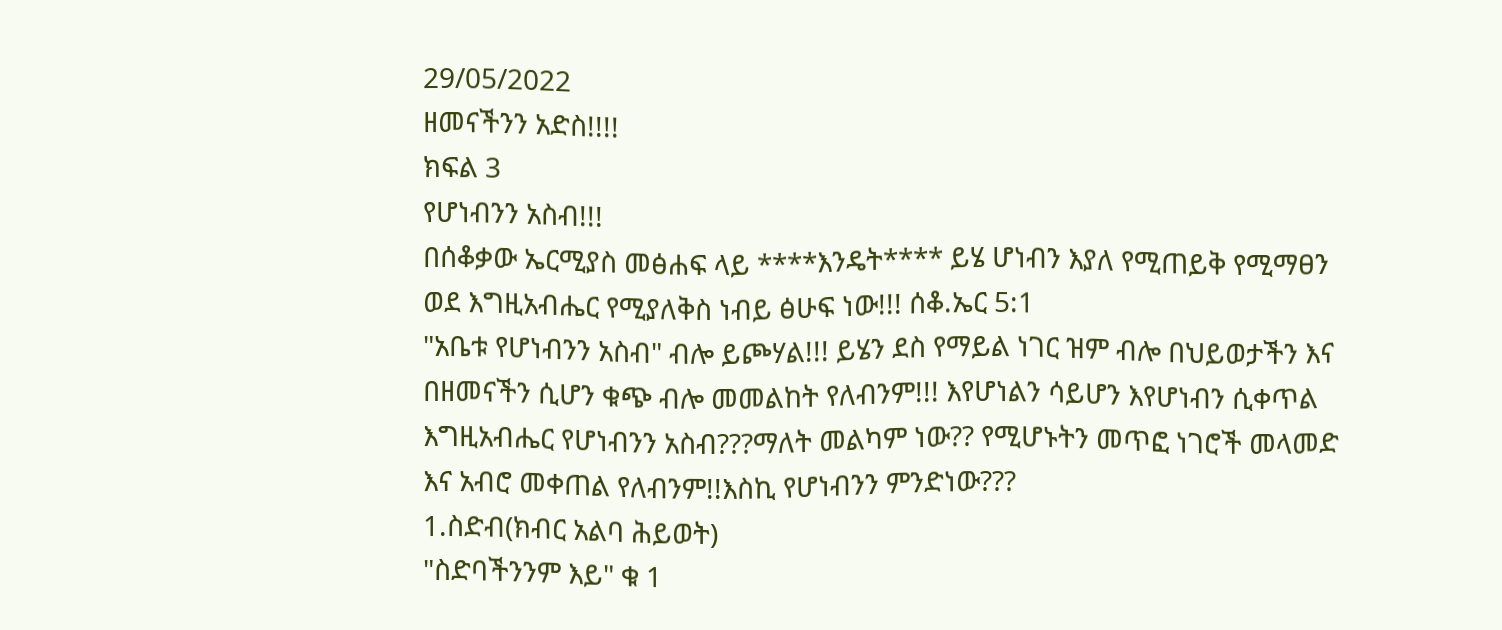29/05/2022
ዘመናችንን አድስ!!!!
ክፍል 3
የሆነብንን አስብ!!!
በሰቆቃው ኤርሚያስ መፅሐፍ ላይ ****እንዴት**** ይሄ ሆነብን እያለ የሚጠይቅ የሚማፀን ወደ እግዚአብሔር የሚያለቅስ ነብይ ፅሁፍ ነው!!! ሰቆ.ኤር 5:1
"አቤቱ የሆነብንን አስብ" ብሎ ይጮሃል!!! ይሄን ደስ የማይል ነገር ዝም ብሎ በህይወታችን እና በዘመናችን ሲሆን ቁጭ ብሎ መመልከት የለብንም!!! እየሆነልን ሳይሆን እየሆነብን ሲቀጥል እግዚአብሔር የሆነብንን አስብ???ማለት መልካም ነው?? የሚሆኑትን መጥፎ ነገሮች መላመድ እና አብሮ መቀጠል የለብንም!!እስኪ የሆነብንን ምንድነው???
1.ስድብ(ክብር አልባ ሕይወት)
"ስድባችንንም እይ" ቁ 1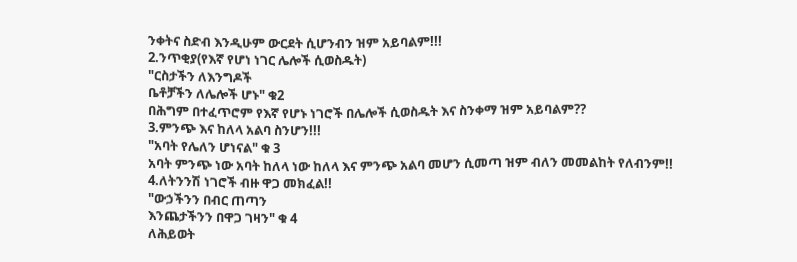ንቀትና ስድብ እንዲሁም ውርደት ሲሆንብን ዝም አይባልም!!!
2.ንጥቂያ(የእኛ የሆነ ነገር ሌሎች ሲወስዱት)
"ርስታችን ለእንግዶች
ቤቶቻችን ለሌሎች ሆኑ" ቁ2
በሕግም በተፈጥሮም የእኛ የሆኑ ነገሮች በሌሎች ሲወስዱት እና ስንቀማ ዝም አይባልም??
3.ምንጭ እና ከለላ አልባ ስንሆን!!!
"አባት የሌለን ሆነናል" ቁ 3
አባት ምንጭ ነው አባት ከለላ ነው ከለላ እና ምንጭ አልባ መሆን ሲመጣ ዝም ብለን መመልከት የለብንም!!
4.ለትንንሽ ነገሮች ብዙ ዋጋ መክፈል!!
"ውኃችንን በብር ጠጣን
እንጨታችንን በዋጋ ገዛን" ቁ 4
ለሕይወት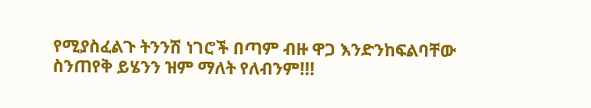የሚያስፈልጉ ትንንሽ ነገሮች በጣም ብዙ ዋጋ እንድንከፍልባቸው ስንጠየቅ ይሄንን ዝም ማለት የለብንም!!!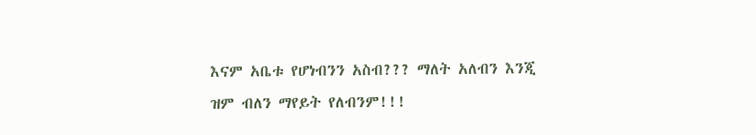እናም አቤቱ የሆነብንን አስብ??? ማለት አለብን እንጂ ዝም ብለን ማየይት የለብንም!!!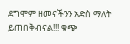ደግሞም ዘመናችንን አድስ ማለት ይጠበቅብናል!!! ቁጭ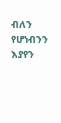ብለን የሆነብንን እያየን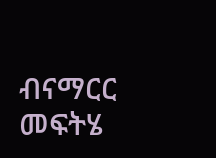ብናማርር መፍትሄ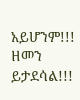አይሆንም!!! ዘመን ይታደሳል!!!